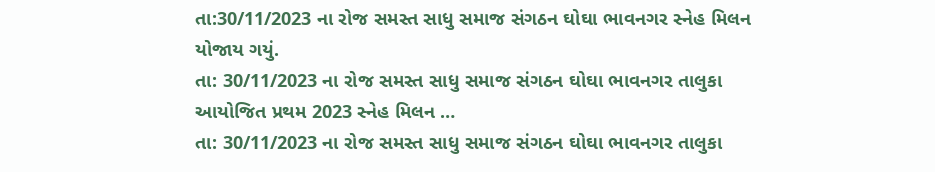તા:30/11/2023 ના રોજ સમસ્ત સાધુ સમાજ સંગઠન ઘોઘા ભાવનગર સ્નેહ મિલન યોજાય ગયું.
તા: 30/11/2023 ના રોજ સમસ્ત સાધુ સમાજ સંગઠન ઘોઘા ભાવનગર તાલુકા આયોજિત પ્રથમ 2023 સ્નેહ મિલન …
તા: 30/11/2023 ના રોજ સમસ્ત સાધુ સમાજ સંગઠન ઘોઘા ભાવનગર તાલુકા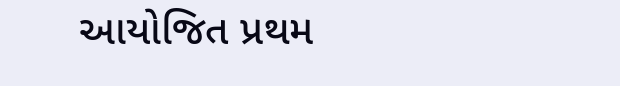આયોજિત પ્રથમ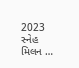2023 સ્નેહ મિલન …